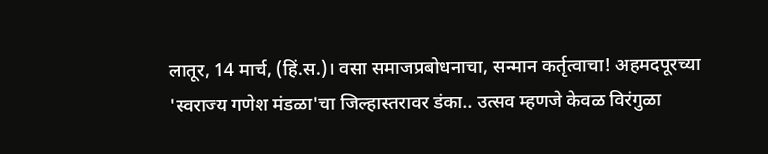लातूर, 14 मार्च, (हिं.स.)। वसा समाजप्रबोधनाचा, सन्मान कर्तृत्वाचा! अहमदपूरच्या 'स्वराज्य गणेश मंडळा'चा जिल्हास्तरावर डंका.. उत्सव म्हणजे केवळ विरंगुळा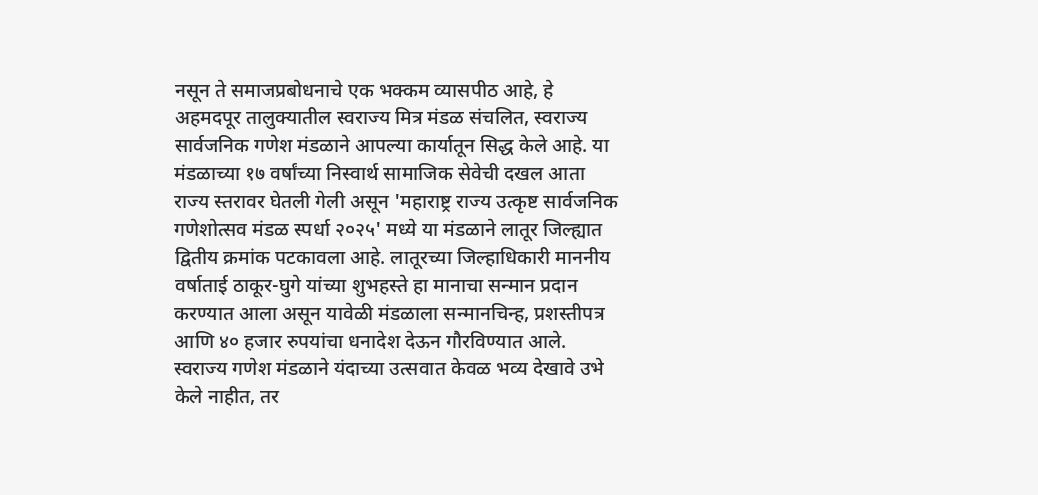नसून ते समाजप्रबोधनाचे एक भक्कम व्यासपीठ आहे, हे अहमदपूर तालुक्यातील स्वराज्य मित्र मंडळ संचलित, स्वराज्य सार्वजनिक गणेश मंडळाने आपल्या कार्यातून सिद्ध केले आहे. या मंडळाच्या १७ वर्षांच्या निस्वार्थ सामाजिक सेवेची दखल आता राज्य स्तरावर घेतली गेली असून 'महाराष्ट्र राज्य उत्कृष्ट सार्वजनिक गणेशोत्सव मंडळ स्पर्धा २०२५' मध्ये या मंडळाने लातूर जिल्ह्यात द्वितीय क्रमांक पटकावला आहे. लातूरच्या जिल्हाधिकारी माननीय वर्षाताई ठाकूर-घुगे यांच्या शुभहस्ते हा मानाचा सन्मान प्रदान करण्यात आला असून यावेळी मंडळाला सन्मानचिन्ह, प्रशस्तीपत्र आणि ४० हजार रुपयांचा धनादेश देऊन गौरविण्यात आले.
स्वराज्य गणेश मंडळाने यंदाच्या उत्सवात केवळ भव्य देखावे उभे केले नाहीत, तर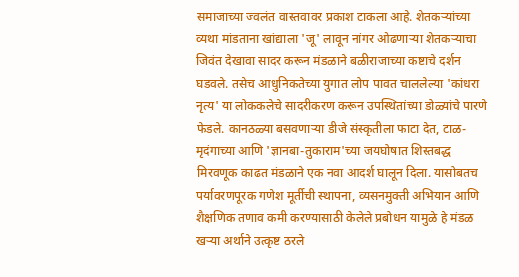समाजाच्या ज्वलंत वास्तवावर प्रकाश टाकला आहे. शेतकऱ्यांच्या व्यथा मांडताना खांद्याला 'जू' लावून नांगर ओढणाऱ्या शेतकऱ्याचा जिवंत देखावा सादर करून मंडळाने बळीराजाच्या कष्टाचे दर्शन घडवले. तसेच आधुनिकतेच्या युगात लोप पावत चाललेल्या 'कांधरा नृत्य' या लोककलेचे सादरीकरण करून उपस्थितांच्या डोळ्यांचे पारणे फेडले. कानठळ्या बसवणाऱ्या डीजे संस्कृतीला फाटा देत, टाळ-मृदंगाच्या आणि 'ज्ञानबा-तुकाराम'च्या जयघोषात शिस्तबद्ध मिरवणूक काढत मंडळाने एक नवा आदर्श घालून दिला. यासोबतच पर्यावरणपूरक गणेश मूर्तीची स्थापना, व्यसनमुक्ती अभियान आणि शैक्षणिक तणाव कमी करण्यासाठी केलेले प्रबोधन यामुळे हे मंडळ खऱ्या अर्थाने उत्कृष्ट ठरले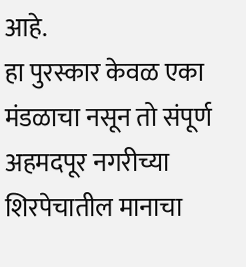आहे.
हा पुरस्कार केवळ एका मंडळाचा नसून तो संपूर्ण अहमदपूर नगरीच्या शिरपेचातील मानाचा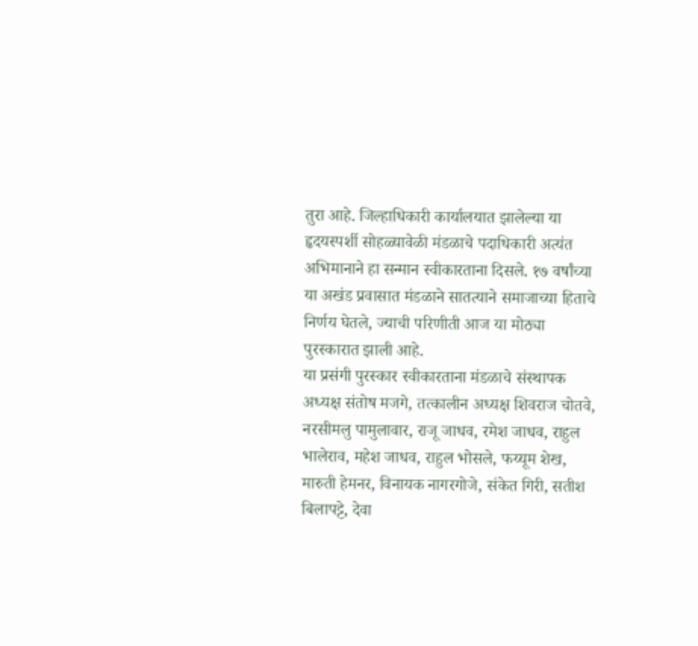तुरा आहे. जिल्हाधिकारी कार्यालयात झालेल्या या हृदयस्पर्शी सोहळ्यावेळी मंडळाचे पदाधिकारी अत्यंत अभिमानाने हा सन्मान स्वीकारताना दिसले. १७ वर्षांच्या या अखंड प्रवासात मंडळाने सातत्याने समाजाच्या हिताचे निर्णय घेतले, ज्याची परिणीती आज या मोठ्या पुरस्कारात झाली आहे.
या प्रसंगी पुरस्कार स्वीकारताना मंडळाचे संस्थापक अध्यक्ष संतोष मजगे, तत्कालीन अध्यक्ष शिवराज चोतवे, नरसीमलु पामुलावार, राजू जाधव, रमेश जाधव, राहुल भालेराव, महेश जाधव, राहुल भोसले, फय्यूम शेख, मारुती हेमनर, विनायक नागरगोजे, संकेत गिरी, सतीश बिलापट्टे, देवा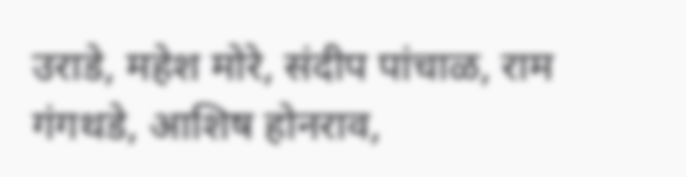उराडे, महेश मोरे, संदीप पांचाळ, राम गंगथडे, आशिष होनराव,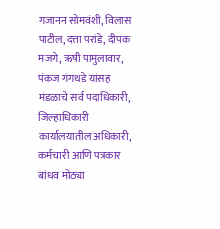गजानन सोमवंशी, विलास पाटील, दत्ता परांडे, दीपक मजगे, ऋषी पामुलावार, पंकज गंगथडे यांसह मंडळाचे सर्व पदाधिकारी, जिल्हाधिकारी कार्यालयातील अधिकारी, कर्मचारी आणि पत्रकार बांधव मोठ्या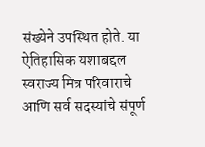संख्येने उपस्थित होते. या ऐतिहासिक यशाबद्दल स्वराज्य मित्र परिवाराचे आणि सर्व सदस्यांचे संपूर्ण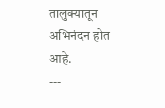तालुक्यातून अभिनंदन होत आहे.
---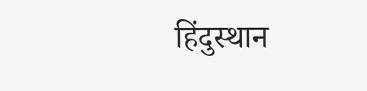हिंदुस्थान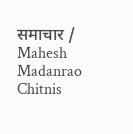समाचार / Mahesh Madanrao Chitnis